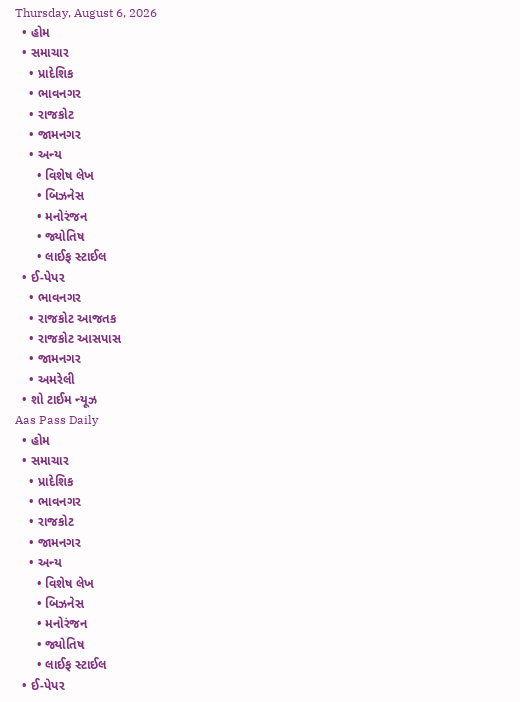Thursday, August 6, 2026
  • હોમ
  • સમાચાર
    • પ્રાદેશિક
    • ભાવનગર
    • રાજકોટ
    • જામનગર
    • અન્ય
      • વિશેષ લેખ
      • બિઝનેસ
      • મનોરંજન
      • જ્યોતિષ
      • લાઈફ સ્ટાઈલ
  • ઈ-પેપર
    • ભાવનગર
    • રાજકોટ આજતક
    • રાજકોટ આસપાસ
    • જામનગર
    • અમરેલી
  • શો ટાઈમ ન્યૂઝ
Aas Pass Daily
  • હોમ
  • સમાચાર
    • પ્રાદેશિક
    • ભાવનગર
    • રાજકોટ
    • જામનગર
    • અન્ય
      • વિશેષ લેખ
      • બિઝનેસ
      • મનોરંજન
      • જ્યોતિષ
      • લાઈફ સ્ટાઈલ
  • ઈ-પેપર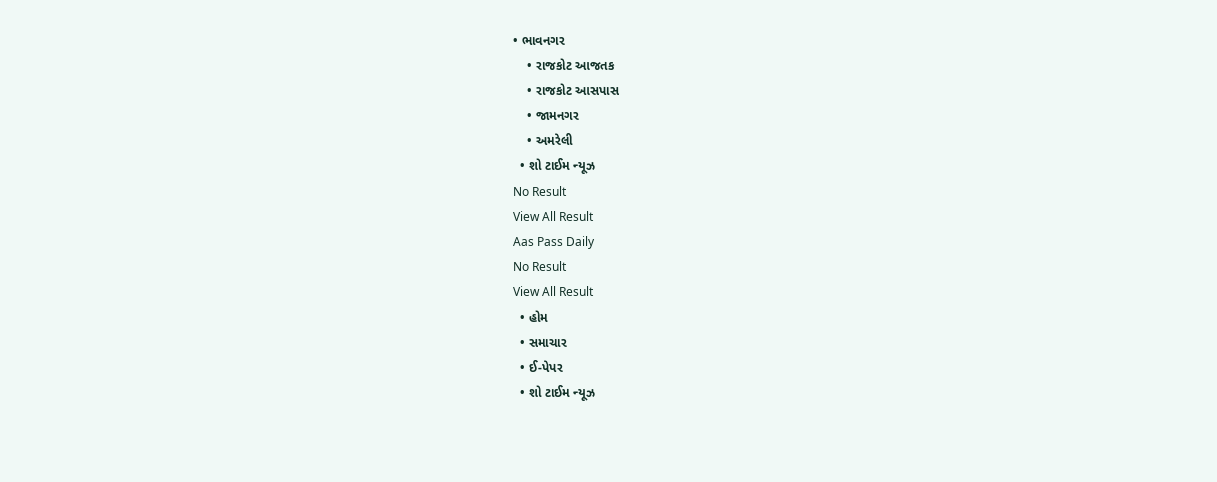• ભાવનગર
    • રાજકોટ આજતક
    • રાજકોટ આસપાસ
    • જામનગર
    • અમરેલી
  • શો ટાઈમ ન્યૂઝ
No Result
View All Result
Aas Pass Daily
No Result
View All Result
  • હોમ
  • સમાચાર
  • ઈ-પેપર
  • શો ટાઈમ ન્યૂઝ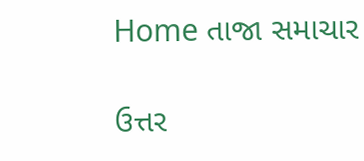Home તાજા સમાચાર

ઉત્તર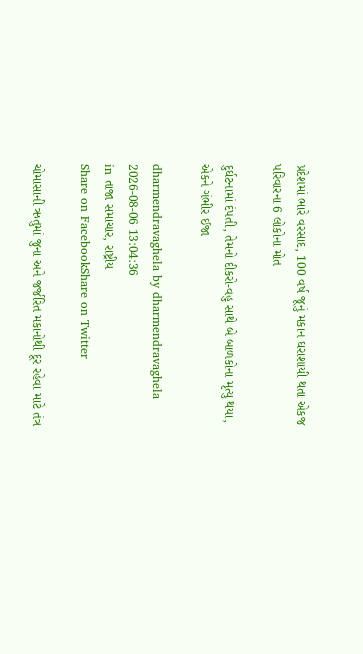પ્રદેશમાં ભારે વરસાદ, 100 વર્ષ જૂનું મકાન ઘરાશાયી થતા એકજ પરિવારના 6 લોકોના મોત

દુર્ઘટનામાં દંપતી, તેમનો દીકરો-વહુ સાથે બે બાળકોના મૃત્યુ થયા, એકને ગંભીર ઈજા

dharmendravaghela by dharmendravaghela
2026-08-06 13:04:36
in તાજા સમાચાર, રાષ્ટ્રીય
Share on FacebookShare on Twitter

ચોમાસાની ઋતુમાં જુના અને જર્જરિત મકાનોથી દૂર રહેવા માટે તંત્ર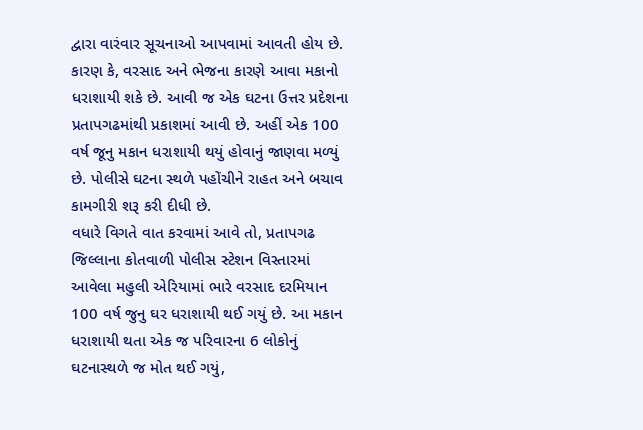દ્વારા વારંવાર સૂચનાઓ આપવામાં આવતી હોય છે. કારણ કે, વરસાદ અને ભેજના કારણે આવા મકાનો ધરાશાયી શકે છે. આવી જ એક ઘટના ઉત્તર પ્રદેશના પ્રતાપગઢમાંથી પ્રકાશમાં આવી છે. અહીં એક 100 વર્ષ જૂનુ મકાન ધરાશાયી થયું હોવાનું જાણવા મળ્યું છે. પોલીસે ઘટના સ્થળે પહોંચીને રાહત અને બચાવ કામગીરી શરૂ કરી દીધી છે.
વધારે વિગતે વાત કરવામાં આવે તો, પ્રતાપગઢ જિલ્લાના કોતવાળી પોલીસ સ્ટેશન વિસ્તારમાં આવેલા મહુલી એરિયામાં ભારે વરસાદ દરમિયાન 100 વર્ષ જુનુ ઘર ધરાશાયી થઈ ગયું છે. આ મકાન ધરાશાયી થતા એક જ પરિવારના 6 લોકોનું ઘટનાસ્થળે જ મોત થઈ ગયું,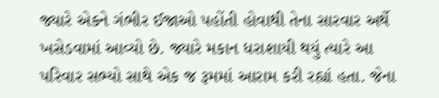જ્યારે એકને ગંભીર ઈજાઓ પહોંતી હોવાથી તેના સારવાર અર્થે ખસેડવામાં આવ્યો છે. જ્યારે મકાન ધરાશાયી થયું ત્યારે આ પરિવાર સભ્યો સાથે એક જ રૂમમાં આરામ કરી રહ્યાં હતા. જેના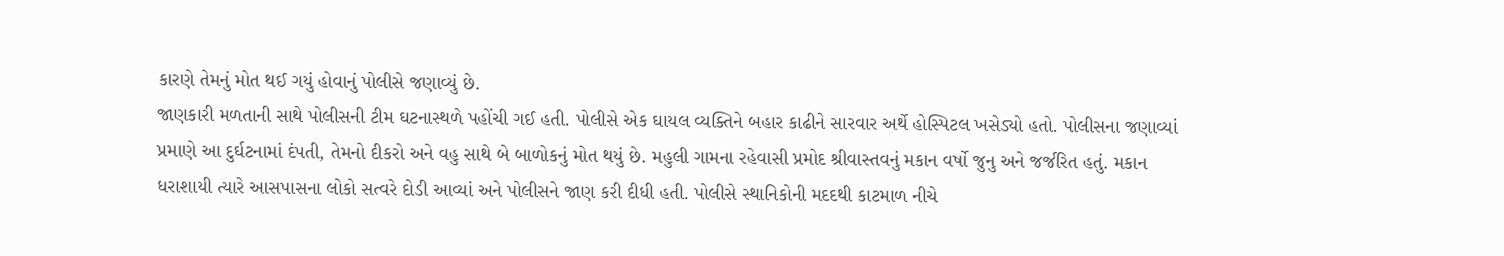કારણે તેમનું મોત થઈ ગયું હોવાનું પોલીસે જણાવ્યું છે.
જાણકારી મળતાની સાથે પોલીસની ટીમ ઘટનાસ્થળે પહોંચી ગઈ હતી. પોલીસે એક ઘાયલ વ્યક્તિને બહાર કાઢીને સારવાર અર્થે હોસ્પિટલ ખસેડ્યો હતો. પોલીસના જણાવ્યાં પ્રમાણે આ દુર્ઘટનામાં દંપતી, તેમનો દીકરો અને વહુ સાથે બે બાળોકનું મોત થયું છે. મહુલી ગામના રહેવાસી પ્રમોદ શ્રીવાસ્તવનું મકાન વર્ષો જુનુ અને જર્જરિત હતું. મકાન ધરાશાયી ત્યારે આસપાસના લોકો સત્વરે દોડી આવ્યાં અને પોલીસને જાણ કરી દીધી હતી. પોલીસે સ્થાનિકોની મદદથી કાટમાળ નીચે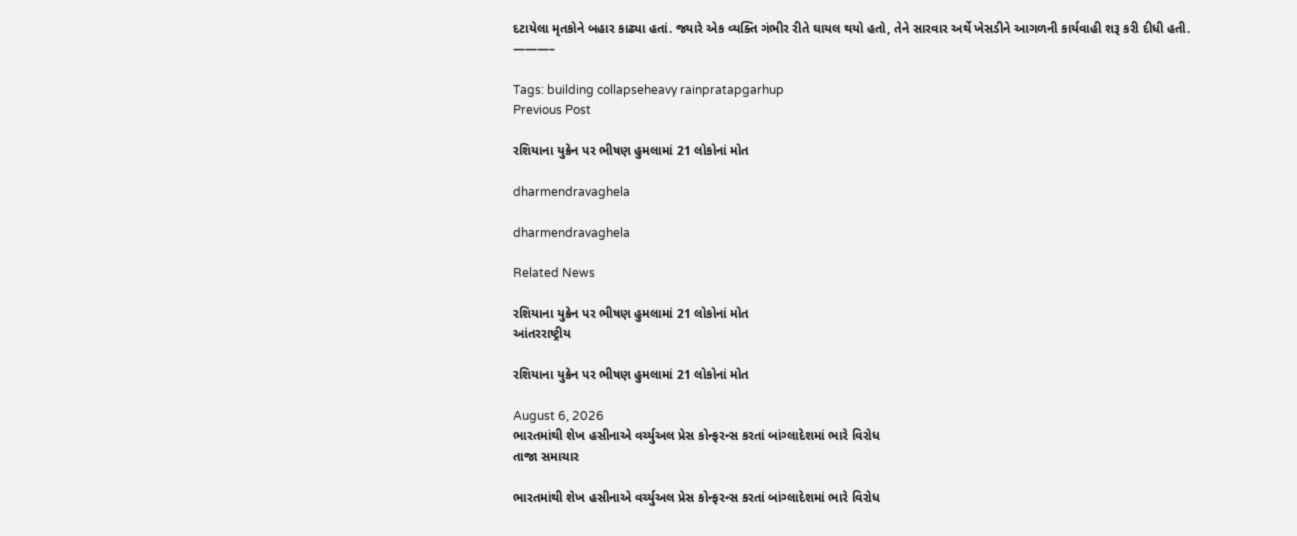દટાયેલા મૃતકોને બહાર કાઢ્યા હતાં. જ્યારે એક વ્યક્તિ ગંભીર રીતે ઘાયલ થયો હતો, તેને સારવાર અર્થે ખેસડીને આગળની કાર્યવાહી શરૂ કરી દીધી હતી.
———–

Tags: building collapseheavy rainpratapgarhup
Previous Post

રશિયાના યુક્રેન પર ભીષણ હુમલામાં 21 લોકોનાં મોત

dharmendravaghela

dharmendravaghela

Related News

રશિયાના યુક્રેન પર ભીષણ હુમલામાં 21 લોકોનાં મોત
આંતરરાષ્ટ્રીય

રશિયાના યુક્રેન પર ભીષણ હુમલામાં 21 લોકોનાં મોત

August 6, 2026
ભારતમાંથી શેખ હસીનાએ વર્ચ્યુઅલ પ્રેસ કોન્ફરન્સ કરતાં બાંગ્લાદેશમાં ભારે વિરોધ
તાજા સમાચાર

ભારતમાંથી શેખ હસીનાએ વર્ચ્યુઅલ પ્રેસ કોન્ફરન્સ કરતાં બાંગ્લાદેશમાં ભારે વિરોધ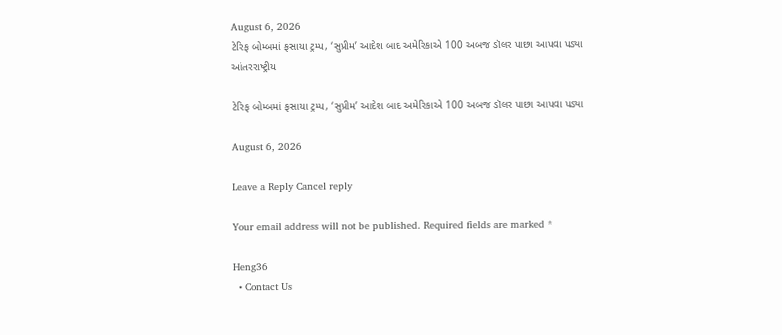August 6, 2026
ટેરિફ બોમ્બમાં ફસાયા ટ્રમ્પ, ‘સુપ્રીમ’ આદેશ બાદ અમેરિકાએ 100 અબજ ડૉલર પાછા આપવા પડ્યા
આંતરરાષ્ટ્રીય

ટેરિફ બોમ્બમાં ફસાયા ટ્રમ્પ, ‘સુપ્રીમ’ આદેશ બાદ અમેરિકાએ 100 અબજ ડૉલર પાછા આપવા પડ્યા

August 6, 2026

Leave a Reply Cancel reply

Your email address will not be published. Required fields are marked *

Heng36
  • Contact Us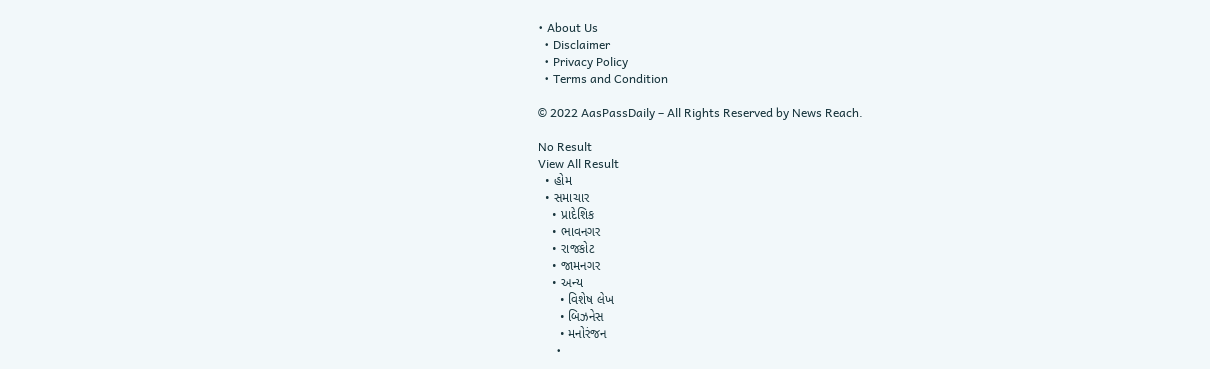• About Us
  • Disclaimer
  • Privacy Policy
  • Terms and Condition

© 2022 AasPassDaily – All Rights Reserved by News Reach.

No Result
View All Result
  • હોમ
  • સમાચાર
    • પ્રાદેશિક
    • ભાવનગર
    • રાજકોટ
    • જામનગર
    • અન્ય
      • વિશેષ લેખ
      • બિઝનેસ
      • મનોરંજન
      •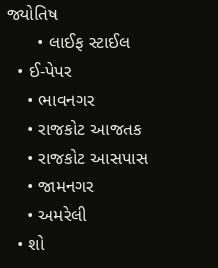જ્યોતિષ
      • લાઈફ સ્ટાઈલ
  • ઈ-પેપર
    • ભાવનગર
    • રાજકોટ આજતક
    • રાજકોટ આસપાસ
    • જામનગર
    • અમરેલી
  • શો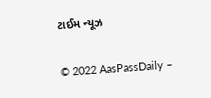ટાઈમ ન્યૂઝ

© 2022 AasPassDaily –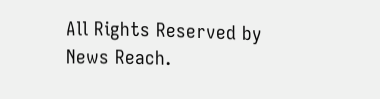All Rights Reserved by News Reach.